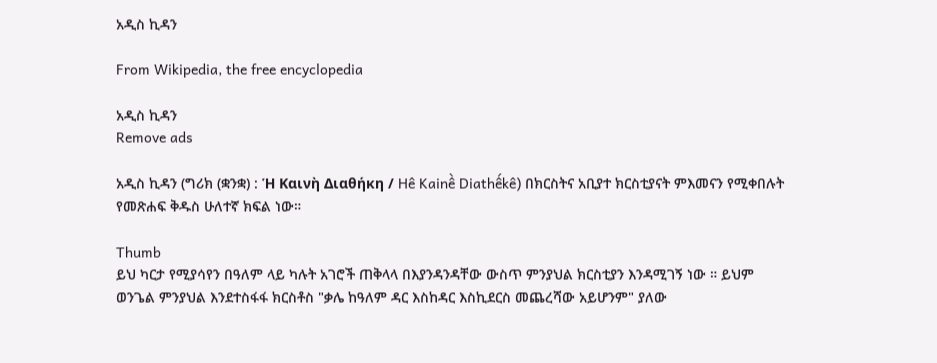አዲስ ኪዳን

From Wikipedia, the free encyclopedia

አዲስ ኪዳን
Remove ads

አዲስ ኪዳን (ግሪክ (ቋንቋ) : Ἡ Καινὴ Διαθήκη / Hê Kainề Diathếkê) በክርስትና አቢያተ ክርስቲያናት ምእመናን የሚቀበሉት የመጽሐፍ ቅዱስ ሁለተኛ ክፍል ነው።

Thumb
ይህ ካርታ የሚያሳየን በዓለም ላይ ካሉት አገሮች ጠቅላላ በእያንዳንዳቸው ውስጥ ምንያህል ክርስቲያን እንዳሚገኝ ነው ። ይህም ወንጌል ምንያህል እንደተስፋፋ ክርስቶስ "ቃሌ ከዓለም ዳር እስከዳር እስኪደርስ መጨረሻው አይሆንም" ያለው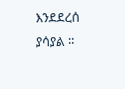እንደደረሰ ያሳያል ።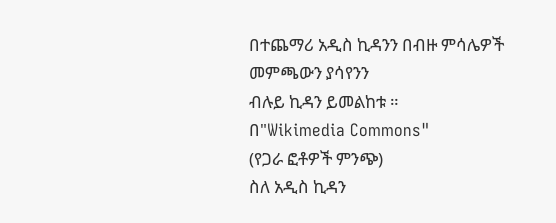በተጨማሪ አዲስ ኪዳንን በብዙ ምሳሌዎች መምጫውን ያሳየንን
ብሉይ ኪዳን ይመልከቱ ።
በ"Wikimedia Commons"
(የጋራ ፎቶዎች ምንጭ)
ስለ አዲስ ኪዳን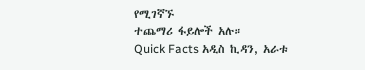የሚገኛኙ
ተጨማሪ ፋይሎች አሉ።
Quick Facts አዲስ ኪዳን, አራቱ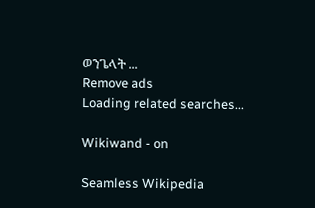ወንጌላት ...
Remove ads
Loading related searches...

Wikiwand - on

Seamless Wikipedia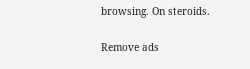browsing. On steroids.

Remove ads